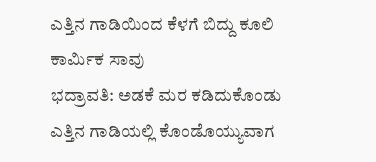ಎತ್ತಿನ ಗಾಡಿಯಿಂದ ಕೆಳಗೆ ಬಿದ್ದು ಕೂಲಿ ಕಾರ್ಮಿಕ ಸಾವು
ಭದ್ರಾವತಿ: ಅಡಕೆ ಮರ ಕಡಿದುಕೊಂಡು ಎತ್ತಿನ ಗಾಡಿಯಲ್ಲಿ ಕೊಂಡೊಯ್ಯುವಾಗ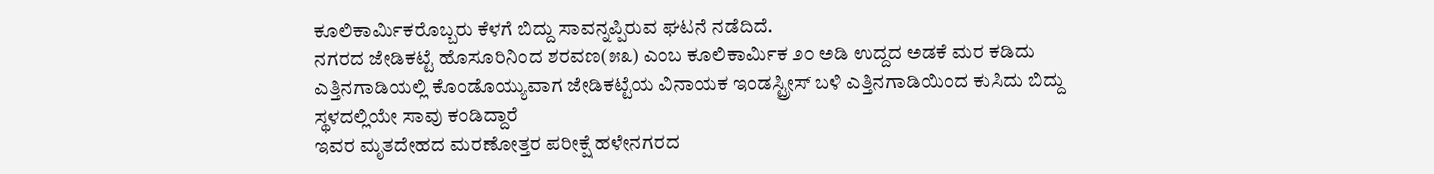ಕೂಲಿಕಾರ್ಮಿಕರೊಬ್ಬರು ಕೆಳಗೆ ಬಿದ್ದು ಸಾವನ್ನಪ್ಪಿರುವ ಘಟನೆ ನಡೆದಿದೆ.
ನಗರದ ಜೇಡಿಕಟ್ಟೆ ಹೊಸೂರಿನಿಂದ ಶರವಣ(೫೩) ಎಂಬ ಕೂಲಿಕಾರ್ಮಿಕ ೨೦ ಅಡಿ ಉದ್ದದ ಅಡಕೆ ಮರ ಕಡಿದು ಎತ್ತಿನಗಾಡಿಯಲ್ಲಿ ಕೊಂಡೊಯ್ಯುವಾಗ ಜೇಡಿಕಟ್ಟೆಯ ವಿನಾಯಕ ಇಂಡಸ್ಟ್ರೀಸ್ ಬಳಿ ಎತ್ತಿನಗಾಡಿಯಿಂದ ಕುಸಿದು ಬಿದ್ದು ಸ್ಥಳದಲ್ಲಿಯೇ ಸಾವು ಕಂಡಿದ್ದಾರೆ
ಇವರ ಮೃತದೇಹದ ಮರಣೋತ್ತರ ಪರೀಕ್ಷೆ ಹಳೇನಗರದ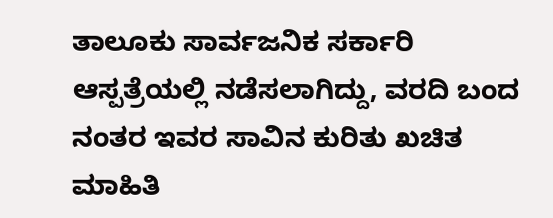ತಾಲೂಕು ಸಾರ್ವಜನಿಕ ಸರ್ಕಾರಿ ಆಸ್ಪತ್ರೆಯಲ್ಲಿ ನಡೆಸಲಾಗಿದ್ದು, ವರದಿ ಬಂದ ನಂತರ ಇವರ ಸಾವಿನ ಕುರಿತು ಖಚಿತ ಮಾಹಿತಿ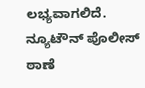ಲಭ್ಯವಾಗಲಿದೆ. ನ್ಯೂಟೌನ್ ಪೊಲೀಸ್ ಠಾಣೆ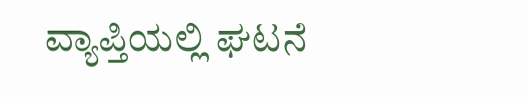ವ್ಯಾಪ್ತಿಯಲ್ಲಿ ಘಟನೆ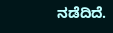ನಡೆದಿದೆ.